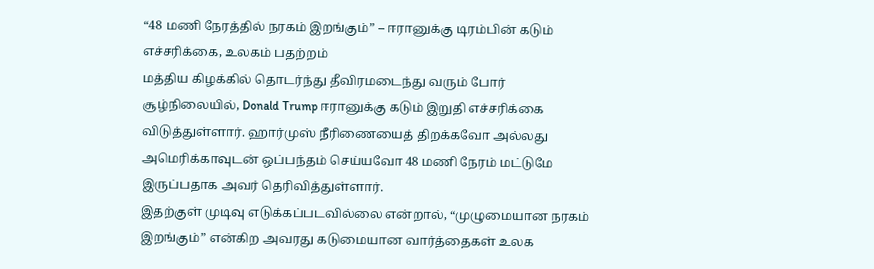“48 மணி நேரத்தில் நரகம் இறங்கும்” – ஈரானுக்கு டிரம்பின் கடும் எச்சரிக்கை, உலகம் பதற்றம்
மத்திய கிழக்கில் தொடர்ந்து தீவிரமடைந்து வரும் போர் சூழ்நிலையில், Donald Trump ஈரானுக்கு கடும் இறுதி எச்சரிக்கை விடுத்துள்ளார். ஹார்முஸ் நீரிணையைத் திறக்கவோ அல்லது அமெரிக்காவுடன் ஒப்பந்தம் செய்யவோ 48 மணி நேரம் மட்டுமே இருப்பதாக அவர் தெரிவித்துள்ளார்.
இதற்குள் முடிவு எடுக்கப்படவில்லை என்றால், “முழுமையான நரகம் இறங்கும்” என்கிற அவரது கடுமையான வார்த்தைகள் உலக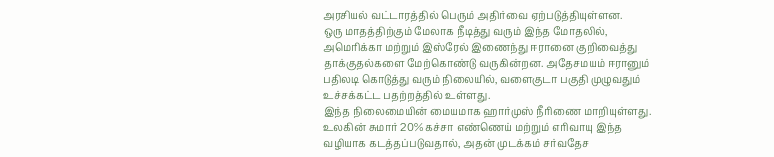அரசியல் வட்டாரத்தில் பெரும் அதிர்வை ஏற்படுத்தியுள்ளன.
ஒரு மாதத்திற்கும் மேலாக நீடித்து வரும் இந்த மோதலில், அமெரிக்கா மற்றும் இஸ்ரேல் இணைந்து ஈரானை குறிவைத்து தாக்குதல்களை மேற்கொண்டு வருகின்றன. அதேசமயம் ஈரானும் பதிலடி கொடுத்து வரும் நிலையில், வளைகுடா பகுதி முழுவதும் உச்சக்கட்ட பதற்றத்தில் உள்ளது.
இந்த நிலைமையின் மையமாக ஹார்முஸ் நீரிணை மாறியுள்ளது. உலகின் சுமார் 20% கச்சா எண்ணெய் மற்றும் எரிவாயு இந்த வழியாக கடத்தப்படுவதால், அதன் முடக்கம் சர்வதேச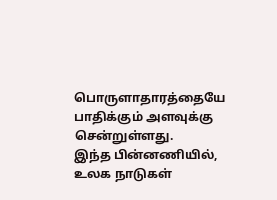பொருளாதாரத்தையே பாதிக்கும் அளவுக்கு சென்றுள்ளது.
இந்த பின்னணியில், உலக நாடுகள்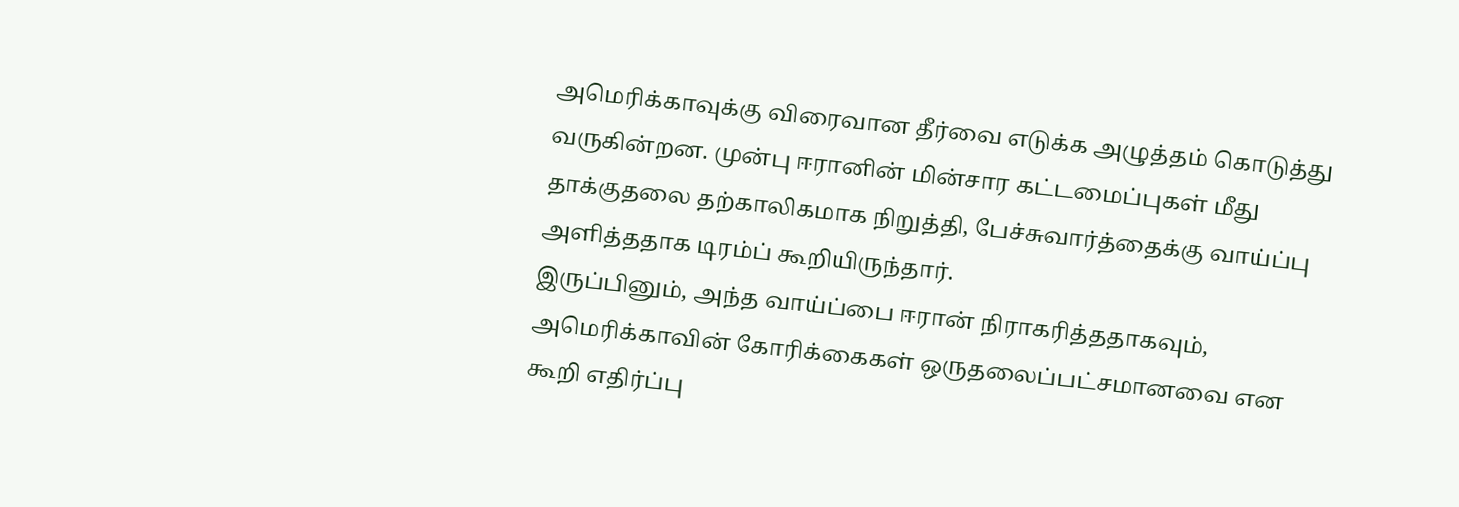அமெரிக்காவுக்கு விரைவான தீர்வை எடுக்க அழுத்தம் கொடுத்து வருகின்றன. முன்பு ஈரானின் மின்சார கட்டமைப்புகள் மீது தாக்குதலை தற்காலிகமாக நிறுத்தி, பேச்சுவார்த்தைக்கு வாய்ப்பு அளித்ததாக டிரம்ப் கூறியிருந்தார்.
இருப்பினும், அந்த வாய்ப்பை ஈரான் நிராகரித்ததாகவும், அமெரிக்காவின் கோரிக்கைகள் ஒருதலைப்பட்சமானவை என கூறி எதிர்ப்பு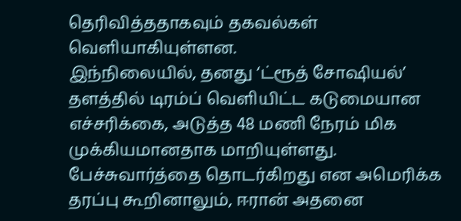தெரிவித்ததாகவும் தகவல்கள் வெளியாகியுள்ளன.
இந்நிலையில், தனது ‘ட்ரூத் சோஷியல்’ தளத்தில் டிரம்ப் வெளியிட்ட கடுமையான எச்சரிக்கை, அடுத்த 48 மணி நேரம் மிக முக்கியமானதாக மாறியுள்ளது. பேச்சுவார்த்தை தொடர்கிறது என அமெரிக்க தரப்பு கூறினாலும், ஈரான் அதனை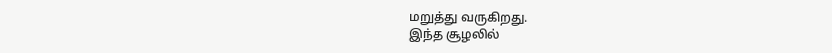மறுத்து வருகிறது.
இந்த சூழலில்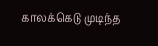காலக்கெடு முடிந்த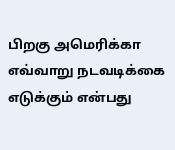பிறகு அமெரிக்கா எவ்வாறு நடவடிக்கை எடுக்கும் என்பது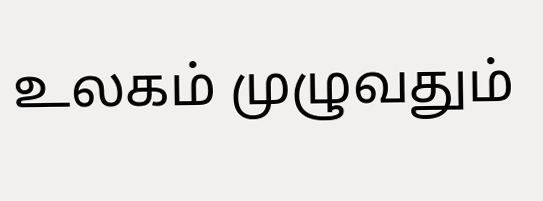உலகம் முழுவதும்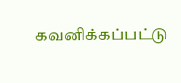கவனிக்கப்பட்டு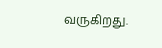வருகிறது.